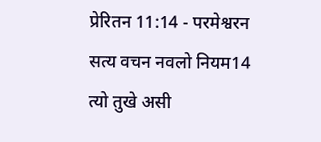प्रेरितन 11:14 - परमेश्वरन सत्य वचन नवलो नियम14 त्यो तुखे असी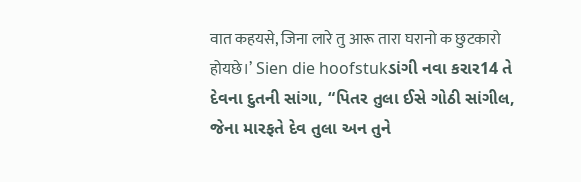वात कहयसे, जिना लारे तु आरू तारा घरानो क छुटकारो होयछे।’ Sien die hoofstukડાંગી નવા કરાર14 તે દેવના દુતની સાંગા, “પિતર તુલા ઈસે ગોઠી સાંગીલ, જેના મારફતે દેવ તુલા અન તુને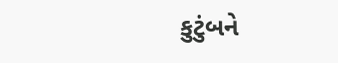કુટુંબને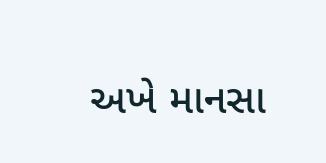અખે માનસા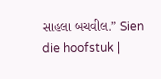સાહલા બચવીલ.” Sien die hoofstuk |